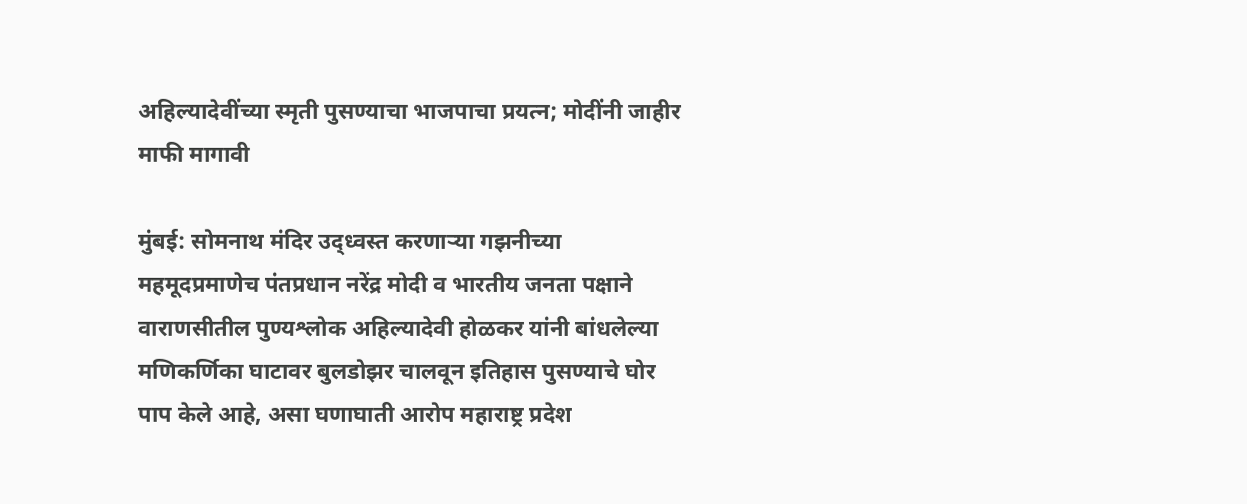अहिल्यादेवींच्या स्मृती पुसण्याचा भाजपाचा प्रयत्न; मोदींनी जाहीर माफी मागावी

मुंबई: सोमनाथ मंदिर उद्ध्वस्त करणाऱ्या गझनीच्या महमूदप्रमाणेच पंतप्रधान नरेंद्र मोदी व भारतीय जनता पक्षाने वाराणसीतील पुण्यश्लोक अहिल्यादेवी होळकर यांनी बांधलेल्या मणिकर्णिका घाटावर बुलडोझर चालवून इतिहास पुसण्याचे घोर पाप केले आहे, असा घणाघाती आरोप महाराष्ट्र प्रदेश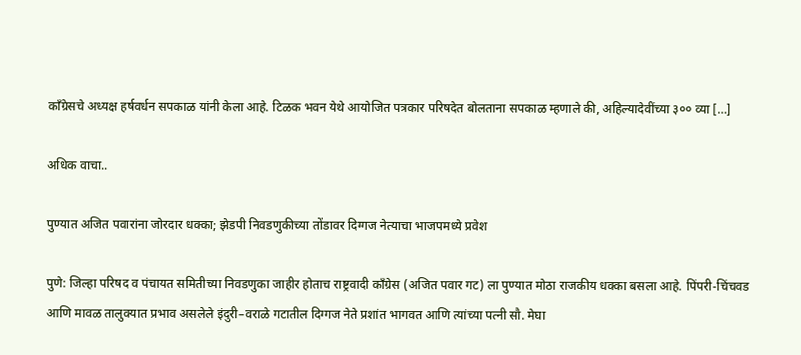काँग्रेसचे अध्यक्ष हर्षवर्धन सपकाळ यांनी केला आहे. टिळक भवन येथे आयोजित पत्रकार परिषदेत बोलताना सपकाळ म्हणाले की, अहिल्यादेवींच्या ३०० व्या […]

अधिक वाचा..

पुण्यात अजित पवारांना जोरदार धक्का; झेडपी निवडणुकीच्या तोंडावर दिग्गज नेत्याचा भाजपमध्ये प्रवेश

पुणे: जिल्हा परिषद व पंचायत समितीच्या निवडणुका जाहीर होताच राष्ट्रवादी काँग्रेस (अजित पवार गट) ला पुण्यात मोठा राजकीय धक्का बसला आहे. पिंपरी-चिंचवड आणि मावळ तालुक्यात प्रभाव असलेले इंदुरी–वराळे गटातील दिग्गज नेते प्रशांत भागवत आणि त्यांच्या पत्नी सौ. मेघा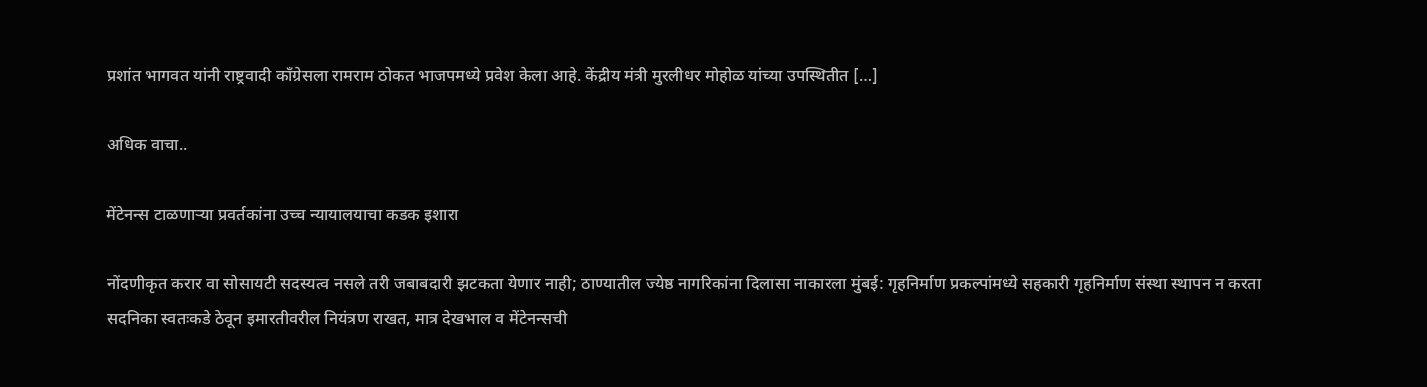प्रशांत भागवत यांनी राष्ट्रवादी काँग्रेसला रामराम ठोकत भाजपमध्ये प्रवेश केला आहे. केंद्रीय मंत्री मुरलीधर मोहोळ यांच्या उपस्थितीत […]

अधिक वाचा..

मेंटेनन्स टाळणाऱ्या प्रवर्तकांना उच्च न्यायालयाचा कडक इशारा

नोंदणीकृत करार वा सोसायटी सदस्यत्व नसले तरी जबाबदारी झटकता येणार नाही; ठाण्यातील ज्येष्ठ नागरिकांना दिलासा नाकारला मुंबई: गृहनिर्माण प्रकल्पांमध्ये सहकारी गृहनिर्माण संस्था स्थापन न करता सदनिका स्वतःकडे ठेवून इमारतीवरील नियंत्रण राखत, मात्र देखभाल व मेंटेनन्सची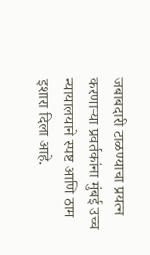जबाबदारी टाळण्याचा प्रयत्न करणाऱ्या प्रवर्तकांना मुंबई उच्च न्यायालयाने स्पष्ट आणि ठाम इशारा दिला आहे.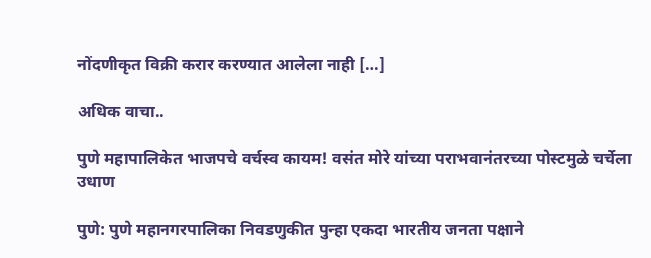नोंदणीकृत विक्री करार करण्यात आलेला नाही […]

अधिक वाचा..

पुणे महापालिकेत भाजपचे वर्चस्व कायम! वसंत मोरे यांच्या पराभवानंतरच्या पोस्टमुळे चर्चेला उधाण

पुणे: पुणे महानगरपालिका निवडणुकीत पुन्हा एकदा भारतीय जनता पक्षाने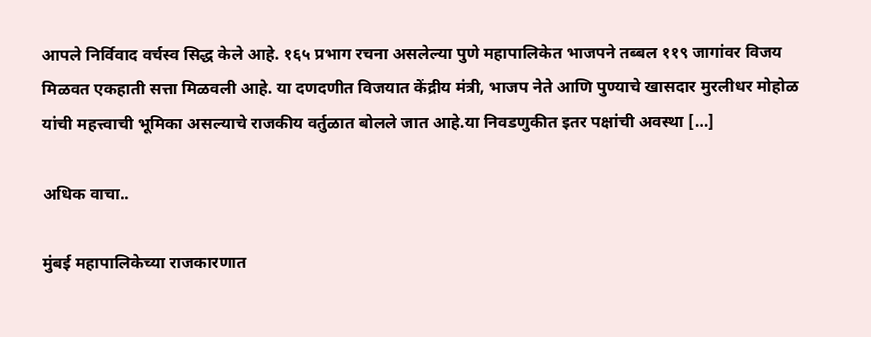आपले निर्विवाद वर्चस्व सिद्ध केले आहे. १६५ प्रभाग रचना असलेल्या पुणे महापालिकेत भाजपने तब्बल ११९ जागांवर विजय मिळवत एकहाती सत्ता मिळवली आहे. या दणदणीत विजयात केंद्रीय मंत्री, भाजप नेते आणि पुण्याचे खासदार मुरलीधर मोहोळ यांची महत्त्वाची भूमिका असल्याचे राजकीय वर्तुळात बोलले जात आहे.या निवडणुकीत इतर पक्षांची अवस्था […]

अधिक वाचा..

मुंबई महापालिकेच्या राजकारणात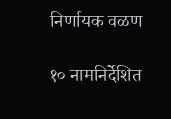निर्णायक वळण

१० नामनिर्देशित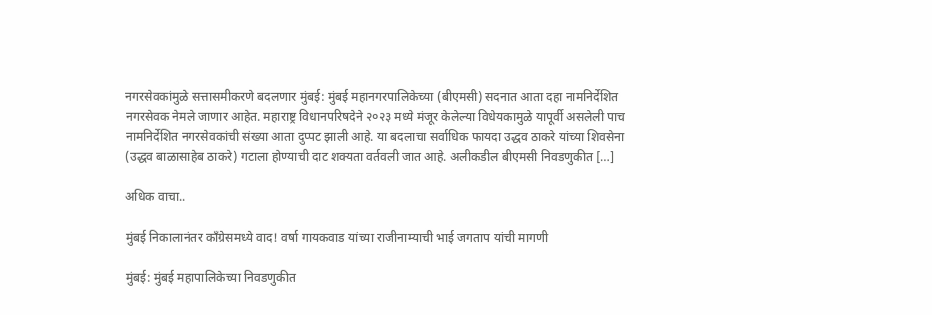नगरसेवकांमुळे सत्तासमीकरणे बदलणार मुंबई: मुंबई महानगरपालिकेच्या (बीएमसी) सदनात आता दहा नामनिर्देशित नगरसेवक नेमले जाणार आहेत. महाराष्ट्र विधानपरिषदेने २०२३ मध्ये मंजूर केलेल्या विधेयकामुळे यापूर्वी असलेली पाच नामनिर्देशित नगरसेवकांची संख्या आता दुप्पट झाली आहे. या बदलाचा सर्वाधिक फायदा उद्धव ठाकरे यांच्या शिवसेना (उद्धव बाळासाहेब ठाकरे) गटाला होण्याची दाट शक्यता वर्तवली जात आहे. अलीकडील बीएमसी निवडणुकीत […]

अधिक वाचा..

मुंबई निकालानंतर काँग्रेसमध्ये वाद! वर्षा गायकवाड यांच्या राजीनाम्याची भाई जगताप यांची मागणी

मुंबई: मुंबई महापालिकेच्या निवडणुकीत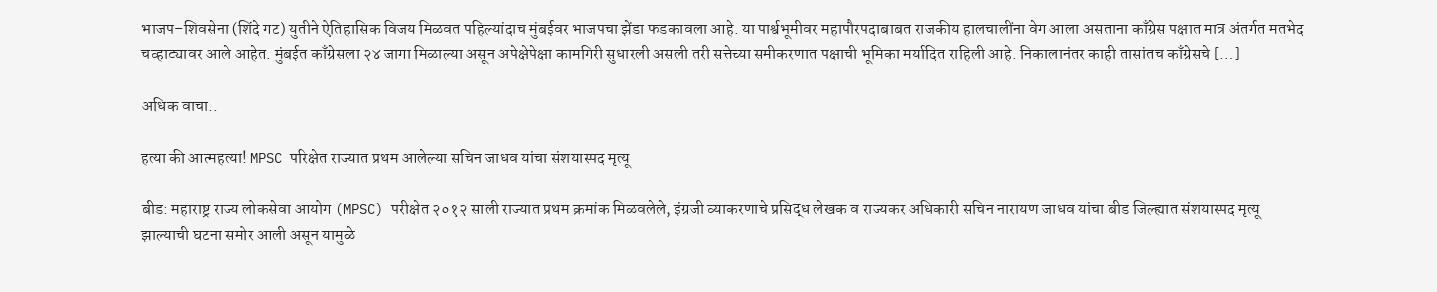भाजप–शिवसेना (शिंदे गट) युतीने ऐतिहासिक विजय मिळवत पहिल्यांदाच मुंबईवर भाजपचा झेंडा फडकावला आहे. या पार्श्वभूमीवर महापौरपदाबाबत राजकीय हालचालींना वेग आला असताना काँग्रेस पक्षात मात्र अंतर्गत मतभेद चव्हाट्यावर आले आहेत. मुंबईत काँग्रेसला २४ जागा मिळाल्या असून अपेक्षेपेक्षा कामगिरी सुधारली असली तरी सत्तेच्या समीकरणात पक्षाची भूमिका मर्यादित राहिली आहे. निकालानंतर काही तासांतच काँग्रेसचे […]

अधिक वाचा..

हत्या की आत्महत्या! MPSC परिक्षेत राज्यात प्रथम आलेल्या सचिन जाधव यांचा संशयास्पद मृत्यू

बीड: महाराष्ट्र राज्य लोकसेवा आयोग (MPSC) परीक्षेत २०१२ साली राज्यात प्रथम क्रमांक मिळवलेले, इंग्रजी व्याकरणाचे प्रसिद्ध लेखक व राज्यकर अधिकारी सचिन नारायण जाधव यांचा बीड जिल्ह्यात संशयास्पद मृत्यू झाल्याची घटना समोर आली असून यामुळे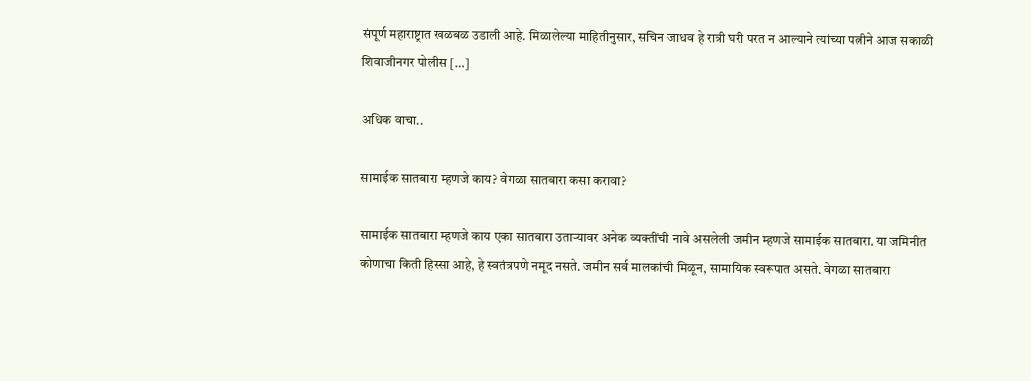संपूर्ण महाराष्ट्रात खळबळ उडाली आहे. मिळालेल्या माहितीनुसार, सचिन जाधव हे रात्री घरी परत न आल्याने त्यांच्या पत्नीने आज सकाळी शिवाजीनगर पोलीस […]

अधिक वाचा..

सामाईक सातबारा म्हणजे काय? वेगळा सातबारा कसा करावा?

सामाईक सातबारा म्हणजे काय एका सातबारा उताऱ्यावर अनेक व्यक्तींची नावे असलेली जमीन म्हणजे सामाईक सातबारा. या जमिनीत कोणाचा किती हिस्सा आहे, हे स्वतंत्रपणे नमूद नसते. जमीन सर्व मालकांची मिळून, सामायिक स्वरूपात असते. वेगळा सातबारा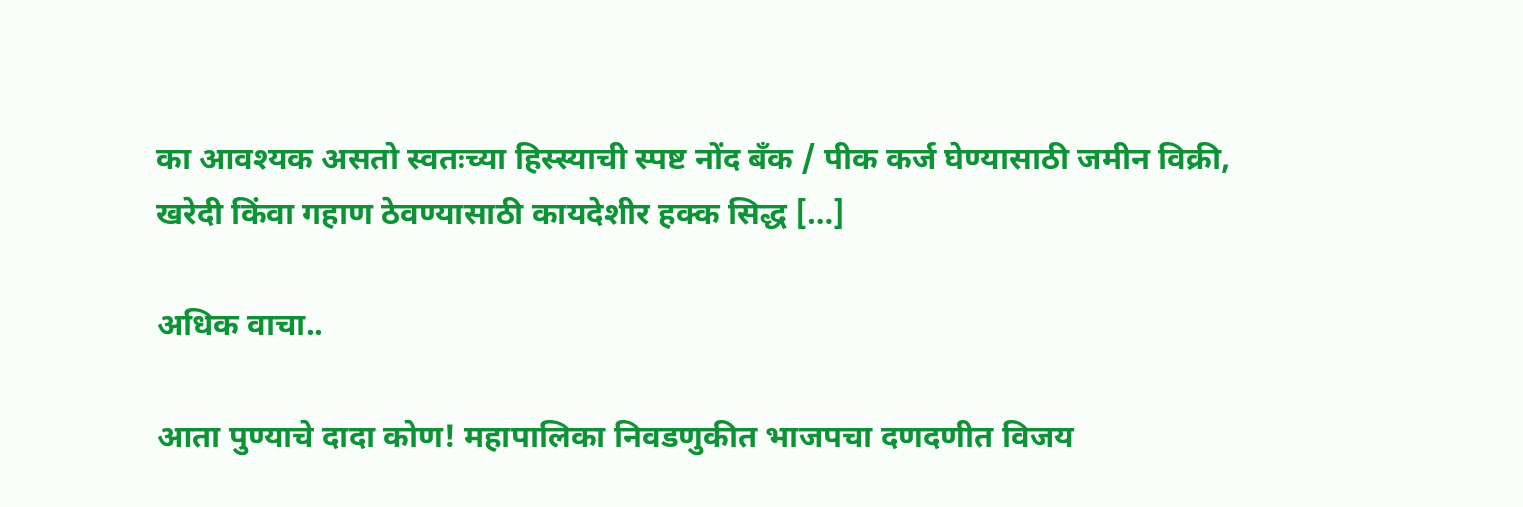का आवश्यक असतो स्वतःच्या हिस्स्याची स्पष्ट नोंद बँक / पीक कर्ज घेण्यासाठी जमीन विक्री, खरेदी किंवा गहाण ठेवण्यासाठी कायदेशीर हक्क सिद्ध […]

अधिक वाचा..

आता पुण्याचे दादा कोण! महापालिका निवडणुकीत भाजपचा दणदणीत विजय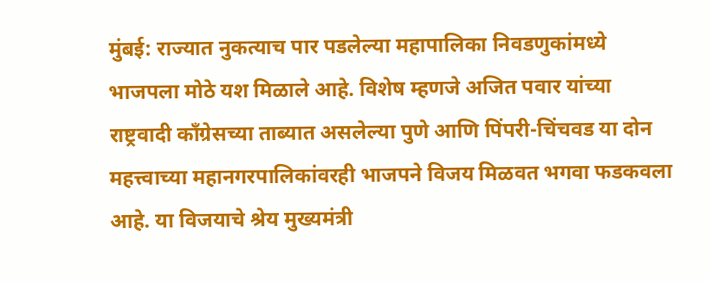मुंबई: राज्यात नुकत्याच पार पडलेल्या महापालिका निवडणुकांमध्ये भाजपला मोठे यश मिळाले आहे. विशेष म्हणजे अजित पवार यांच्या राष्ट्रवादी काँग्रेसच्या ताब्यात असलेल्या पुणे आणि पिंपरी-चिंचवड या दोन महत्त्वाच्या महानगरपालिकांवरही भाजपने विजय मिळवत भगवा फडकवला आहे. या विजयाचे श्रेय मुख्यमंत्री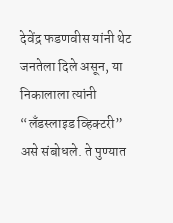देवेंद्र फडणवीस यांनी थेट जनतेला दिले असून, या निकालाला त्यांनी “लँडस्लाइड व्हिक्टरी” असे संबोधले. ते पुण्यात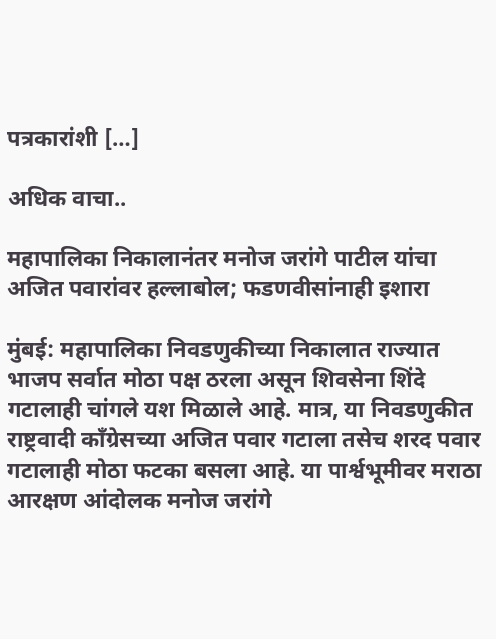पत्रकारांशी […]

अधिक वाचा..

महापालिका निकालानंतर मनोज जरांगे पाटील यांचा अजित पवारांवर हल्लाबोल; फडणवीसांनाही इशारा

मुंबई: महापालिका निवडणुकीच्या निकालात राज्यात भाजप सर्वात मोठा पक्ष ठरला असून शिवसेना शिंदे गटालाही चांगले यश मिळाले आहे. मात्र, या निवडणुकीत राष्ट्रवादी काँग्रेसच्या अजित पवार गटाला तसेच शरद पवार गटालाही मोठा फटका बसला आहे. या पार्श्वभूमीवर मराठा आरक्षण आंदोलक मनोज जरांगे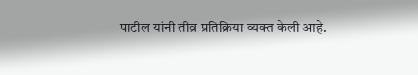पाटील यांनी तीव्र प्रतिक्रिया व्यक्त केली आहे.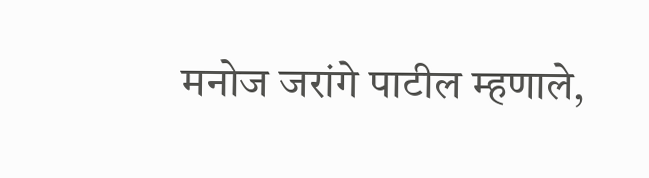मनोज जरांगे पाटील म्हणाले,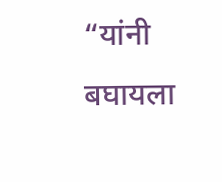“यांनी बघायला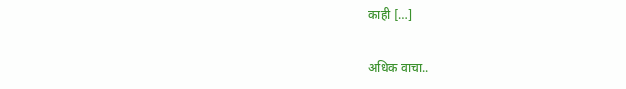काही […]

अधिक वाचा..